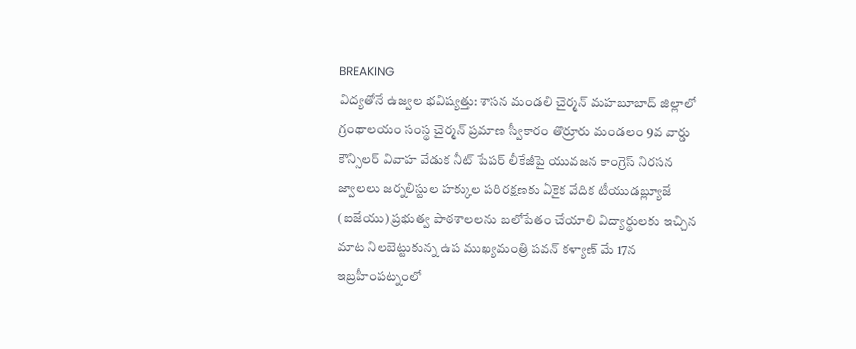BREAKING
విద్యతోనే ఉజ్వల భవిష్యత్తు: శాసన మండలి చైర్మన్ మహబూబాద్ జిల్లాలో గ్రంథాలయం సంస్థ చైర్మన్ ప్రమాణ స్వీకారం తొర్రూరు మండలం 9వ వార్డు కౌన్సిలర్ వివాహ వేడుక నీట్ పేపర్ లీకేజీపై యువజన కాంగ్రెస్ నిరసన జ్వాలలు జర్నలిస్టుల హక్కుల పరిరక్షణకు ఏకైక వేదిక టీయుడబ్ల్యూజే (ఐజేయు) ప్రభుత్వ పాఠశాలలను బలోపేతం చేయాలి విద్యార్థులకు ఇచ్చిన మాట నిలబెట్టుకున్న ఉప ముఖ్యమంత్రి పవన్ కళ్యాణ్ మే 17న ఇబ్రహీంపట్నంలో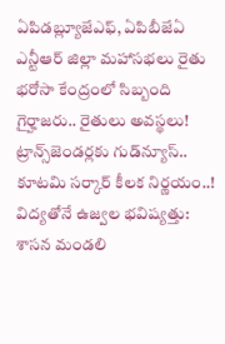ఏపిడబ్ల్యూజేఎఫ్, ఏపిబీజేఏ ఎన్టీఆర్ జిల్లా మహాసభలు రైతు భరోసా కేంద్రంలో సిబ్బంది గైర్హాజరు.. రైతులు అవస్థలు! ట్రాన్స్‌జెండర్లకు గుడ్‌న్యూస్.. కూటమి సర్కార్ కీలక నిర్ణయం..! విద్యతోనే ఉజ్వల భవిష్యత్తు: శాసన మండలి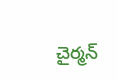చైర్మన్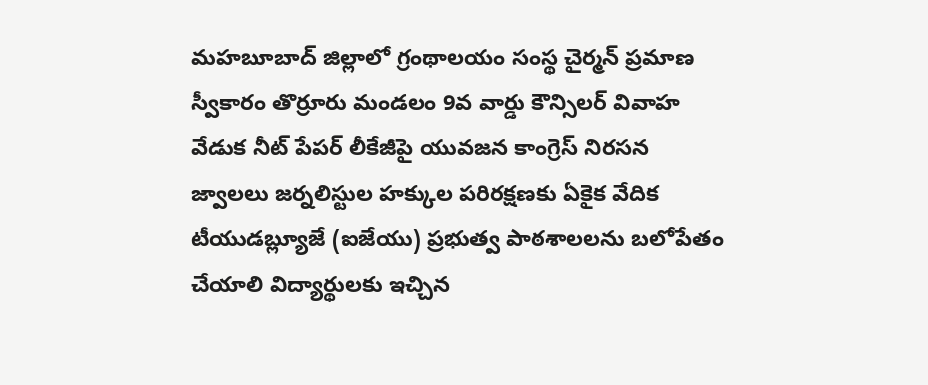మహబూబాద్ జిల్లాలో గ్రంథాలయం సంస్థ చైర్మన్ ప్రమాణ స్వీకారం తొర్రూరు మండలం 9వ వార్డు కౌన్సిలర్ వివాహ వేడుక నీట్ పేపర్ లీకేజీపై యువజన కాంగ్రెస్ నిరసన జ్వాలలు జర్నలిస్టుల హక్కుల పరిరక్షణకు ఏకైక వేదిక టీయుడబ్ల్యూజే (ఐజేయు) ప్రభుత్వ పాఠశాలలను బలోపేతం చేయాలి విద్యార్థులకు ఇచ్చిన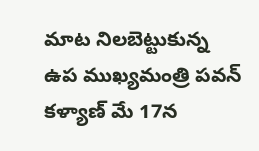మాట నిలబెట్టుకున్న ఉప ముఖ్యమంత్రి పవన్ కళ్యాణ్ మే 17న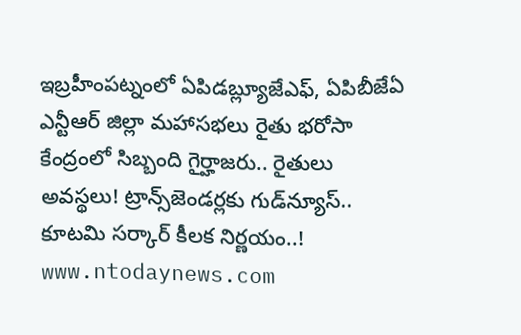ఇబ్రహీంపట్నంలో ఏపిడబ్ల్యూజేఎఫ్, ఏపిబీజేఏ ఎన్టీఆర్ జిల్లా మహాసభలు రైతు భరోసా కేంద్రంలో సిబ్బంది గైర్హాజరు.. రైతులు అవస్థలు! ట్రాన్స్‌జెండర్లకు గుడ్‌న్యూస్.. కూటమి సర్కార్ కీలక నిర్ణయం..!
www.ntodaynews.com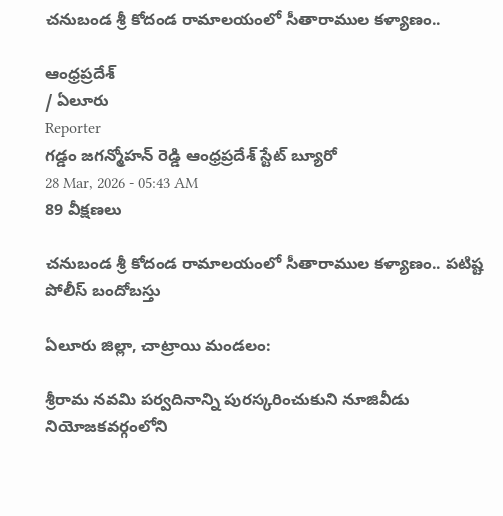చనుబండ శ్రీ కోదండ రామాలయంలో సీతారాముల కళ్యాణం..

ఆంధ్రప్రదేశ్
/ ఏలూరు
Reporter
గడ్డం జగన్మోహన్ రెడ్డి ఆంధ్రప్రదేశ్ స్టేట్ బ్యూరో
28 Mar, 2026 - 05:43 AM
89 వీక్షణలు

చనుబండ శ్రీ కోదండ రామాలయంలో సీతారాముల కళ్యాణం.. పటిష్ట పోలీస్ బందోబస్తు

ఏలూరు జిల్లా, చాట్రాయి మండలం:

శ్రీరామ నవమి పర్వదినాన్ని పురస్కరించుకుని నూజివీడు నియోజకవర్గంలోని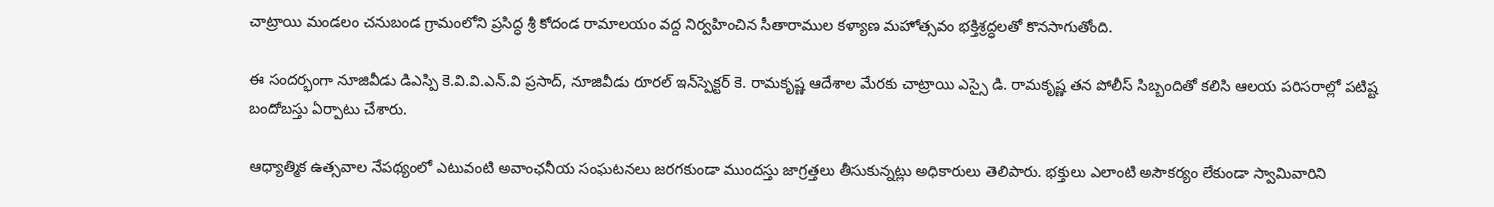చాట్రాయి మండలం చనుబండ గ్రామంలోని ప్రసిద్ధ శ్రీ కోదండ రామాలయం వద్ద నిర్వహించిన సీతారాముల కళ్యాణ మహోత్సవం భక్తిశ్రద్ధలతో కొనసాగుతోంది.

ఈ సందర్భంగా నూజివీడు డిఎస్పి కె.వి.వి.ఎన్.వి ప్రసాద్, నూజివీడు రూరల్ ఇన్‌స్పెక్టర్ కె. రామకృష్ణ ఆదేశాల మేరకు చాట్రాయి ఎస్సై డి. రామకృష్ణ తన పోలీస్ సిబ్బందితో కలిసి ఆలయ పరిసరాల్లో పటిష్ట బందోబస్తు ఏర్పాటు చేశారు.

ఆధ్యాత్మిక ఉత్సవాల నేపథ్యంలో ఎటువంటి అవాంఛనీయ సంఘటనలు జరగకుండా ముందస్తు జాగ్రత్తలు తీసుకున్నట్లు అధికారులు తెలిపారు. భక్తులు ఎలాంటి అసౌకర్యం లేకుండా స్వామివారిని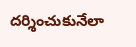దర్శించుకునేలా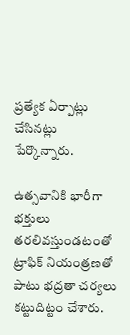ప్రత్యేక ఏర్పాట్లు చేసినట్లు పేర్కొన్నారు.

ఉత్సవానికి భారీగా భక్తులు తరలివస్తుండటంతో ట్రాఫిక్ నియంత్రణతో పాటు భద్రతా చర్యలు కట్టుదిట్టం చేశారు.